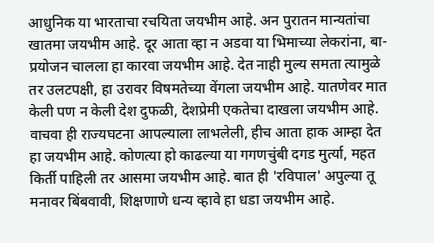आधुनिक या भारताचा रचयिता जयभीम आहे. अन पुरातन मान्यतांचा खातमा जयभीम आहे. दूर आता व्हा न अडवा या भिमाच्या लेकरांना, बा- प्रयोजन चालला हा कारवा जयभीम आहे. देत नाही मुल्य समता त्यामुळे तर उलटपक्षी, हा उरावर विषमतेच्या वेंगला जयभीम आहे. यातणेवर मात केली पण न केली देश दुफळी, देशप्रेमी एकतेचा दाखला जयभीम आहे. वाचवा ही राज्यघटना आपल्याला लाभलेली, हीच आता हाक आम्हा देत हा जयभीम आहे. कोणत्या हो काढल्या या गगणचुंबी दगड मुर्त्या, महत किर्ती पाहिली तर आसमा जयभीम आहे. बात ही 'रविपाल' अपुल्या तू मनावर बिंबवावी, शिक्षणाणे धन्य व्हावे हा धडा जयभीम आहे.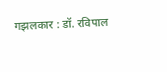गझलकार : डॉ. रविपाल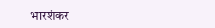भारशंकर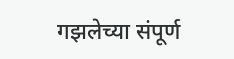गझलेच्या संपूर्ण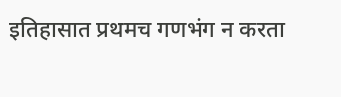इतिहासात प्रथमच गणभंग न करता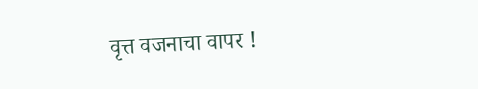वृत्त वजनाचा वापर !